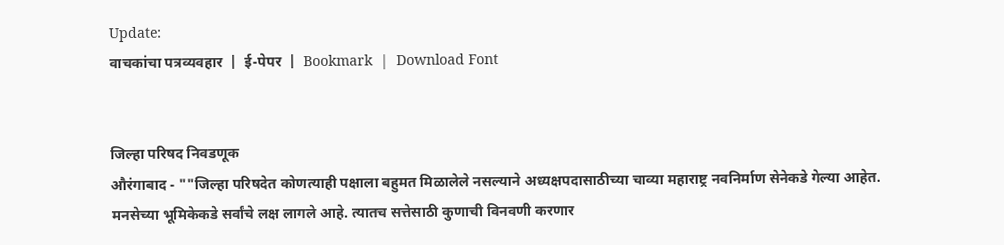Update:
वाचकांचा पत्रव्यवहार  |  ई-पेपर  |  Bookmark  |  Download Font


जिल्हा परिषद निवडणूक
औरंगाबाद - ""जिल्हा परिषदेत कोणत्याही पक्षाला बहुमत मिळालेले नसल्याने अध्यक्षपदासाठीच्या चाव्या महाराष्ट्र नवनिर्माण सेनेकडे गेल्या आहेत. मनसेच्या भूमिकेकडे सर्वांचे लक्ष लागले आहे. त्यातच सत्तेसाठी कुणाची विनवणी करणार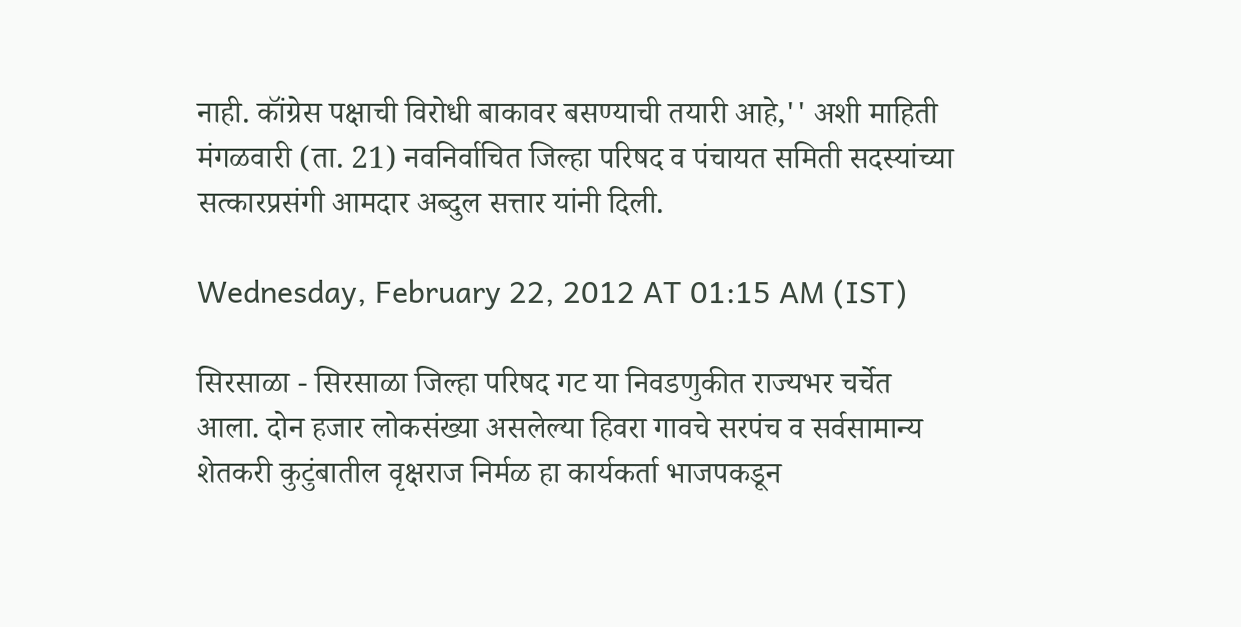नाही. कॉंग्रेस पक्षाची विरोधी बाकावर बसण्याची तयारी आहे,'' अशी माहिती मंगळवारी (ता. 21) नवनिर्वाचित जिल्हा परिषद व पंचायत समिती सदस्यांच्या सत्कारप्रसंगी आमदार अब्दुल सत्तार यांनी दिली.

Wednesday, February 22, 2012 AT 01:15 AM (IST)

सिरसाळा - सिरसाळा जिल्हा परिषद गट या निवडणुकीत राज्यभर चर्चेत आला. दोन हजार लोकसंख्या असलेल्या हिवरा गावचे सरपंच व सर्वसामान्य शेतकरी कुटुंबातील वृक्षराज निर्मळ हा कार्यकर्ता भाजपकडून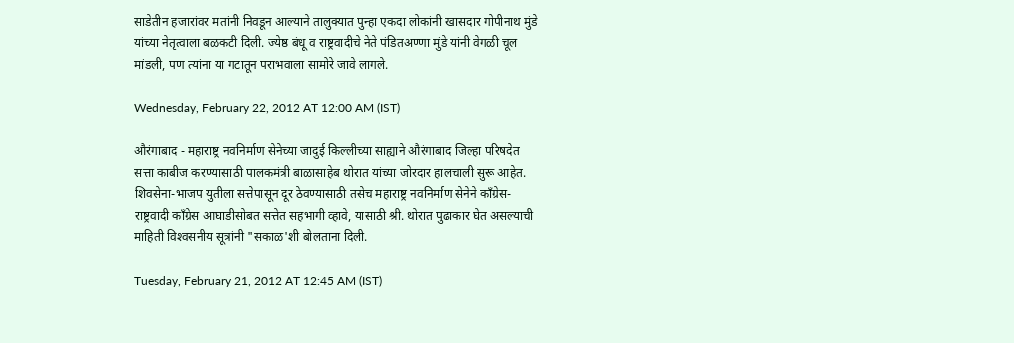साडेतीन हजारांवर मतांनी निवडून आल्याने तालुक्‍यात पुन्हा एकदा लोकांनी खासदार गोपीनाथ मुंडे यांच्या नेतृत्वाला बळकटी दिली. ज्येष्ठ बंधू व राष्ट्रवादीचे नेते पंडितअण्णा मुंडे यांनी वेगळी चूल मांडली, पण त्यांना या गटातून पराभवाला सामोरे जावे लागले.

Wednesday, February 22, 2012 AT 12:00 AM (IST)

औरंगाबाद - महाराष्ट्र नवनिर्माण सेनेच्या जादुई किल्लीच्या साह्याने औरंगाबाद जिल्हा परिषदेत सत्ता काबीज करण्यासाठी पालकमंत्री बाळासाहेब थोरात यांच्या जोरदार हालचाली सुरू आहेत. शिवसेना-भाजप युतीला सत्तेपासून दूर ठेवण्यासाठी तसेच महाराष्ट्र नवनिर्माण सेनेने कॉंग्रेस-राष्ट्रवादी कॉंग्रेस आघाडीसोबत सत्तेत सहभागी व्हावे, यासाठी श्री. थोरात पुढाकार घेत असल्याची माहिती विश्‍वसनीय सूत्रांनी "सकाळ'शी बोलताना दिली.

Tuesday, February 21, 2012 AT 12:45 AM (IST)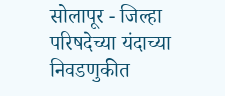सोलापूर - जिल्हा परिषदेच्या यंदाच्या निवडणुकीत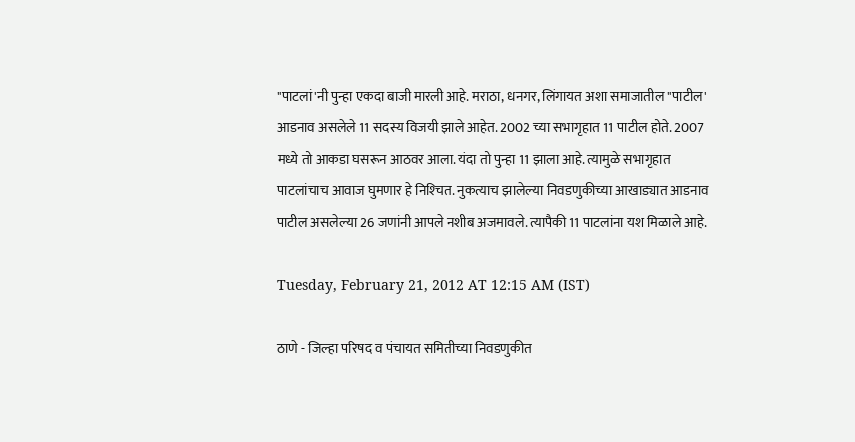"पाटलां'नी पुन्हा एकदा बाजी मारली आहे. मराठा, धनगर, लिंगायत अशा समाजातील "पाटील' आडनाव असलेले 11 सदस्य विजयी झाले आहेत. 2002 च्या सभागृहात 11 पाटील होते. 2007 मध्ये तो आकडा घसरून आठवर आला. यंदा तो पुन्हा 11 झाला आहे. त्यामुळे सभागृहात पाटलांचाच आवाज घुमणार हे निश्‍चित. नुकत्याच झालेल्या निवडणुकीच्या आखाड्यात आडनाव पाटील असलेल्या 26 जणांनी आपले नशीब अजमावले. त्यापैकी 11 पाटलांना यश मिळाले आहे.

Tuesday, February 21, 2012 AT 12:15 AM (IST)

ठाणे - जिल्हा परिषद व पंचायत समितीच्या निवडणुकीत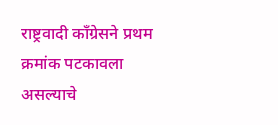राष्ट्रवादी कॉंग्रेसने प्रथम क्रमांक पटकावला असल्याचे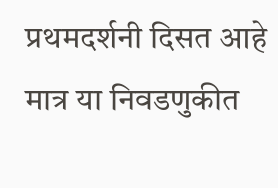प्रथमदर्शनी दिसत आहे मात्र या निवडणुकीत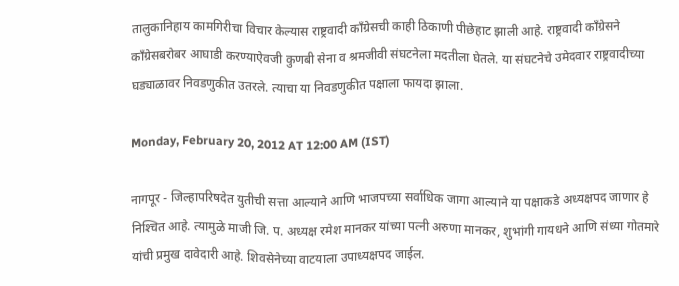तालुकानिहाय कामगिरीचा विचार केल्यास राष्ट्रवादी कॉंग्रेसची काही ठिकाणी पीछेहाट झाली आहे. राष्ट्रवादी कॉंग्रेसने कॉंग्रेसबरोबर आघाडी करण्याऐवजी कुणबी सेना व श्रमजीवी संघटनेला मदतीला घेतले. या संघटनेचे उमेदवार राष्ट्रवादीच्या घड्याळावर निवडणुकीत उतरले. त्याचा या निवडणुकीत पक्षाला फायदा झाला.

Monday, February 20, 2012 AT 12:00 AM (IST)

नागपूर - जिल्हापरिषदेत युतीची सत्ता आल्याने आणि भाजपच्या सर्वाधिक जागा आल्याने या पक्षाकडे अध्यक्षपद जाणार हे निश्‍चित आहे. त्यामुळे माजी जि. प. अध्यक्ष रमेश मानकर यांच्या पत्नी अरुणा मानकर, शुभांगी गायधने आणि संध्या गोतमारे यांची प्रमुख दावेदारी आहे. शिवसेनेच्या वाटयाला उपाध्यक्षपद जाईल.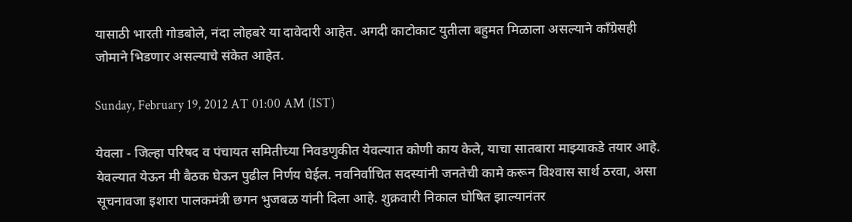यासाठी भारती गोडबोले, नंदा लोहबरे या दावेदारी आहेत. अगदी काटोकाट युतीला बहुमत मिळाला असल्याने कॉंग्रेसही जोमाने भिडणार असल्याचे संकेत आहेत.

Sunday, February 19, 2012 AT 01:00 AM (IST)

येवला - जिल्हा परिषद व पंचायत समितीच्या निवडणुकीत येवल्यात कोणी काय केले, याचा सातबारा माझ्याकडे तयार आहे. येवल्यात येऊन मी बैठक घेऊन पुढील निर्णय घेईल. नवनिर्वाचित सदस्यांनी जनतेची कामे करून विश्‍वास सार्थ ठरवा, असा सूचनावजा इशारा पालकमंत्री छगन भुजबळ यांनी दिला आहे. शुक्रवारी निकाल घोषित झाल्यानंतर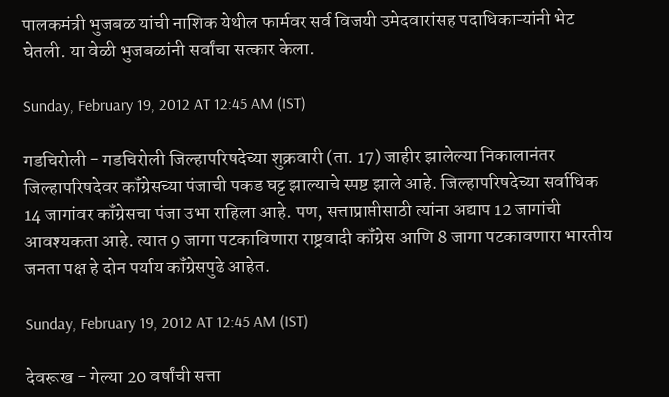पालकमंत्री भुजबळ यांची नाशिक येथील फार्मवर सर्व विजयी उमेदवारांसह पदाधिकाऱ्यांनी भेट घेतली. या वेळी भुजबळांनी सर्वांचा सत्कार केला.

Sunday, February 19, 2012 AT 12:45 AM (IST)

गडचिरोली - गडचिरोली जिल्हापरिषदेच्या शुक्रवारी (ता. 17) जाहीर झालेल्या निकालानंतर जिल्हापरिषदेवर कॉंग्रेसच्या पंजाची पकड घट्ट झाल्याचे स्पष्ट झाले आहे. जिल्हापरिषदेच्या सर्वाधिक 14 जागांवर कॉंग्रेसचा पंजा उभा राहिला आहे. पण, सत्ताप्राप्तीसाठी त्यांना अद्याप 12 जागांची आवश्‍यकता आहे. त्यात 9 जागा पटकाविणारा राष्ट्रवादी कॉंग्रेस आणि 8 जागा पटकावणारा भारतीय जनता पक्ष हे दोन पर्याय कॉंग्रेसपुढे आहेत.

Sunday, February 19, 2012 AT 12:45 AM (IST)

देवरूख - गेल्या 20 वर्षांची सत्ता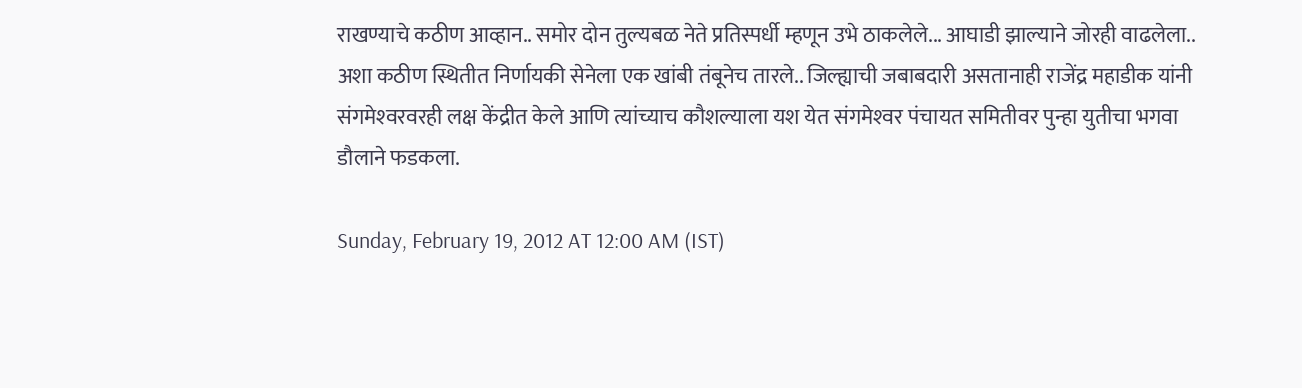राखण्याचे कठीण आव्हान.. समोर दोन तुल्यबळ नेते प्रतिस्पर्धी म्हणून उभे ठाकलेले... आघाडी झाल्याने जोरही वाढलेला.. अशा कठीण स्थितीत निर्णायकी सेनेला एक खांबी तंबूनेच तारले.. जिल्ह्याची जबाबदारी असतानाही राजेंद्र महाडीक यांनी संगमेश्‍वरवरही लक्ष केंद्रीत केले आणि त्यांच्याच कौशल्याला यश येत संगमेश्‍वर पंचायत समितीवर पुन्हा युतीचा भगवा डौलाने फडकला.

Sunday, February 19, 2012 AT 12:00 AM (IST)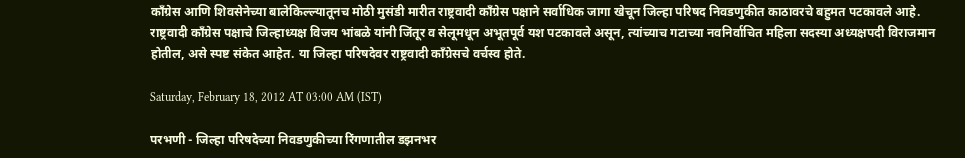कॉंग्रेस आणि शिवसेनेच्या बालेकिल्ल्यातूनच मोठी मुसंडी मारीत राष्ट्रवादी कॉंग्रेस पक्षाने सर्वाधिक जागा खेचून जिल्हा परिषद निवडणुकीत काठावरचे बहुमत पटकावले आहे. राष्ट्रवादी कॉंग्रेस पक्षाचे जिल्हाध्यक्ष विजय भांबळे यांनी जिंतूर व सेलूमधून अभूतपूर्व यश पटकावले असून, त्यांच्याच गटाच्या नवनिर्वाचित महिला सदस्या अध्यक्षपदी विराजमान होतील, असे स्पष्ट संकेत आहेत. या जिल्हा परिषदेवर राष्ट्रवादी कॉंग्रेसचे वर्चस्व होते.

Saturday, February 18, 2012 AT 03:00 AM (IST)

परभणी - जिल्हा परिषदेच्या निवडणुकीच्या रिंगणातील डझनभर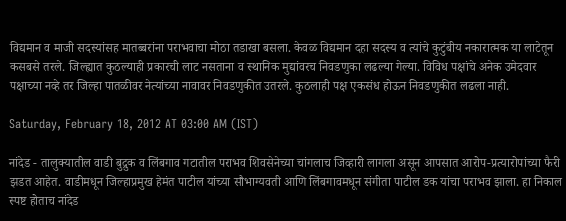विद्यमान व माजी सदस्यांसह मातब्बरांना पराभवाचा मोठा तडाखा बसला. केवळ विद्यमान दहा सदस्य व त्यांचे कुटुंबीय नकारात्मक या लाटेतून कसबसे तरले. जिल्ह्यात कुठल्याही प्रकारची लाट नसताना व स्थानिक मुद्यांवरच निवडणुका लढल्या गेल्या. विविध पक्षांचे अनेक उमेदवार पक्षाच्या नव्हे तर जिल्हा पातळीवर नेत्यांच्या नावावर निवडणुकीत उतरले. कुठलाही पक्ष एकसंध होऊन निवडणुकीत लढला नाही.

Saturday, February 18, 2012 AT 03:00 AM (IST)

नांदेड - तालुक्‍यातील वाडी बुद्रुक व लिंबगाव गटातील पराभव शिवसेनेच्या चांगलाच जिव्हारी लागला असून आपसात आरोप-प्रत्यारोपांच्या फैरी झडत आहेत. वाडीमधून जिल्हाप्रमुख हेमंत पाटील यांच्या सौभाग्यवती आणि लिंबगावमधून संगीता पाटील डक यांचा पराभव झाला. हा निकाल स्पष्ट होताच नांदेड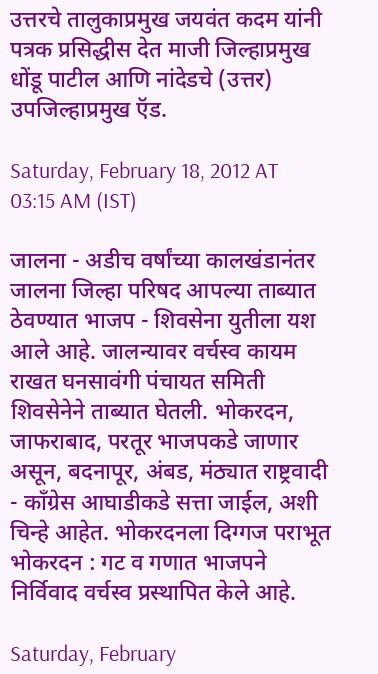उत्तरचे तालुकाप्रमुख जयवंत कदम यांनी पत्रक प्रसिद्धीस देत माजी जिल्हाप्रमुख धोंडू पाटील आणि नांदेडचे (उत्तर) उपजिल्हाप्रमुख ऍड.

Saturday, February 18, 2012 AT 03:15 AM (IST)

जालना - अडीच वर्षांच्या कालखंडानंतर जालना जिल्हा परिषद आपल्या ताब्यात ठेवण्यात भाजप - शिवसेना युतीला यश आले आहे. जालन्यावर वर्चस्व कायम राखत घनसावंगी पंचायत समिती शिवसेनेने ताब्यात घेतली. भोकरदन, जाफराबाद, परतूर भाजपकडे जाणार असून, बदनापूर, अंबड, मंठ्यात राष्ट्रवादी - कॉंग्रेस आघाडीकडे सत्ता जाईल, अशी चिन्हे आहेत. भोकरदनला दिग्गज पराभूत भोकरदन : गट व गणात भाजपने निर्विवाद वर्चस्व प्रस्थापित केले आहे.

Saturday, February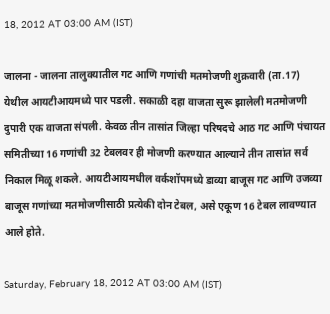18, 2012 AT 03:00 AM (IST)

जालना - जालना तालुक्‍यातील गट आणि गणांची मतमोजणी शुक्रवारी (ता.17) येथील आयटीआयमध्ये पार पडली. सकाळी दहा वाजता सुरू झालेली मतमोजणी दुपारी एक वाजता संपली. केवळ तीन तासांत जिल्हा परिषदचे आठ गट आणि पंचायत समितीच्या 16 गणांची 32 टेबलवर ही मोजणी करण्यात आल्याने तीन तासांत सर्व निकाल मिळू शकले. आयटीआयमधील वर्कशॉपमध्ये डाव्या बाजूस गट आणि उजव्या बाजूस गणांच्या मतमोजणीसाठी प्रत्येकी दोन टेबल, असे एकूण 16 टेबल लावण्यात आले होते.

Saturday, February 18, 2012 AT 03:00 AM (IST)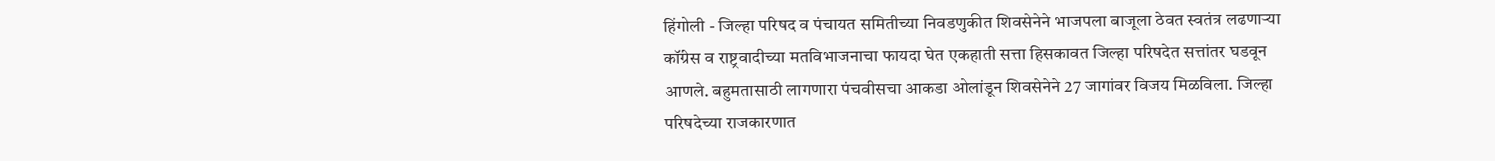हिंगोली - जिल्हा परिषद व पंचायत समितीच्या निवडणुकीत शिवसेनेने भाजपला बाजूला ठेवत स्वतंत्र लढणाऱ्या कॉंग्रेस व राष्ट्रवादीच्या मतविभाजनाचा फायदा घेत एकहाती सत्ता हिसकावत जिल्हा परिषदेत सत्तांतर घडवून आणले. बहुमतासाठी लागणारा पंचवीसचा आकडा ओलांडून शिवसेनेने 27 जागांवर विजय मिळविला. जिल्हा परिषदेच्या राजकारणात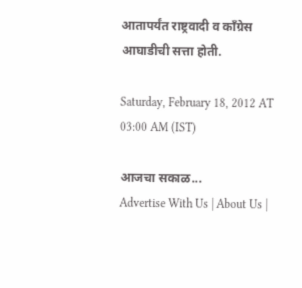आतापर्यंत राष्ट्रवादी व कॉंग्रेस आघाडीची सत्ता होती.

Saturday, February 18, 2012 AT 03:00 AM (IST)

आजचा सकाळ...
Advertise With Us | About Us |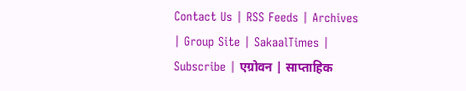Contact Us | RSS Feeds | Archives | Group Site | SakaalTimes | Subscribe | एग्रोवन | साप्ताहिक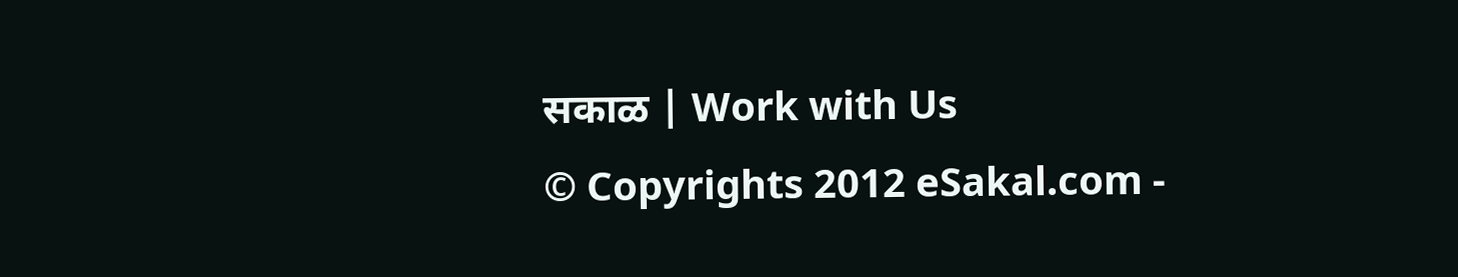सकाळ | Work with Us
© Copyrights 2012 eSakal.com -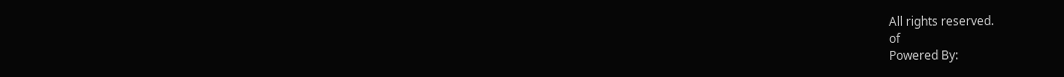All rights reserved.
of
Powered By: